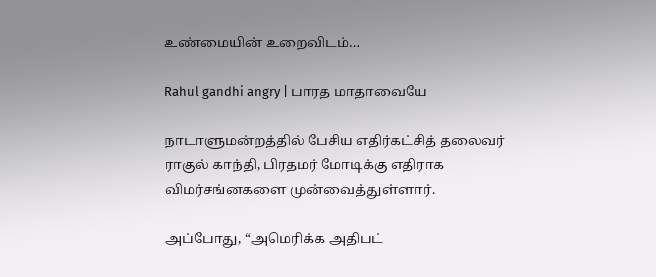உண்மையின் உறைவிடம்…

Rahul gandhi angry | பாரத மாதாவையே

நாடாளுமன்றத்தில் பேசிய எதிர்கட்சித் தலைவர் ராகுல் காந்தி, பிரதமர் மோடிக்கு எதிராக விமர்சங்னகளை முன்வைத்துள்ளார்.

அப்போது, “அமெரிக்க அதிபட்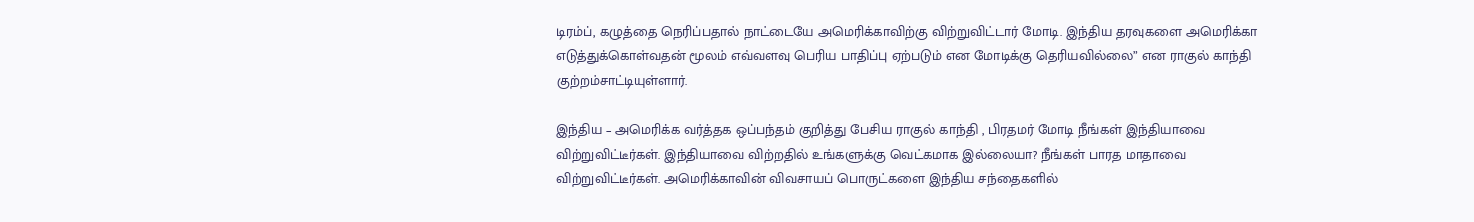டிரம்ப், கழுத்தை நெரிப்பதால் நாட்டையே அமெரிக்காவிற்கு விற்றுவிட்டார் மோடி. இந்திய தரவுகளை அமெரிக்கா எடுத்துக்கொள்வதன் மூலம் எவ்வளவு பெரிய பாதிப்பு ஏற்படும் என மோடிக்கு தெரியவில்லை” என ராகுல் காந்தி குற்றம்சாட்டியுள்ளார்.

இந்திய – அமெரிக்க வர்த்தக ஒப்பந்தம் குறித்து பேசிய ராகுல் காந்தி , பிரதமர் மோடி நீங்கள் இந்தியாவை விற்றுவிட்டீர்கள். இந்தியாவை விற்றதில் உங்களுக்கு வெட்கமாக இல்லையா? நீங்கள் பாரத மாதாவை விற்றுவிட்டீர்கள். அமெரிக்காவின் விவசாயப் பொருட்களை இந்திய சந்தைகளில்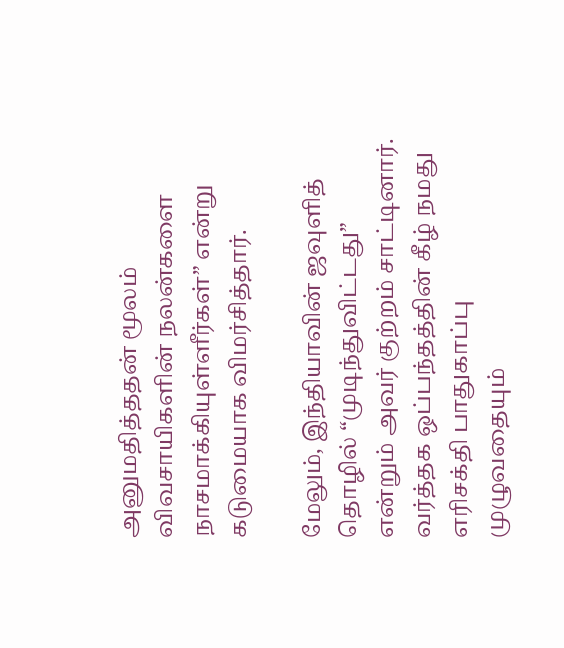அனுமதித்ததன் மூலம் விவசாயிகளின் நலன்களை நாசமாக்கியுள்ளீர்கள்” என்று கடுமையாக விமர்சித்தார்.

மேலும், இந்தியாவின் ஜவுளித் தொழில் “முடிந்துவிட்டது” என்றும் அவர் குற்றம் சாட்டினார். வர்த்தக ஒப்பந்தத்தின் கீழ் நமது எரிசக்தி பாதுகாப்பு முழுவதையும்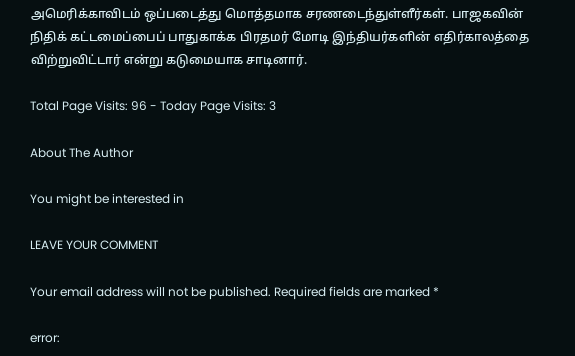அமெரிக்காவிடம் ஒப்படைத்து மொத்தமாக சரணடைந்துள்ளீர்கள். பாஜகவின் நிதிக் கட்டமைப்பைப் பாதுகாக்க பிரதமர் மோடி இந்தியர்களின் எதிர்காலத்தை விற்றுவிட்டார் என்று கடுமையாக சாடினார்.

Total Page Visits: 96 - Today Page Visits: 3

About The Author

You might be interested in

LEAVE YOUR COMMENT

Your email address will not be published. Required fields are marked *

error: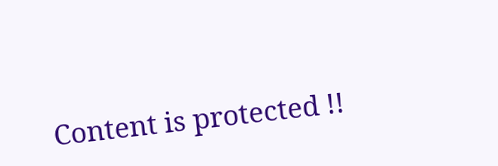Content is protected !!